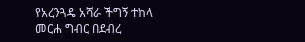የአረንጓዴ አሻራ ችግኝ ተከላ መርሐ ግብር በደብረ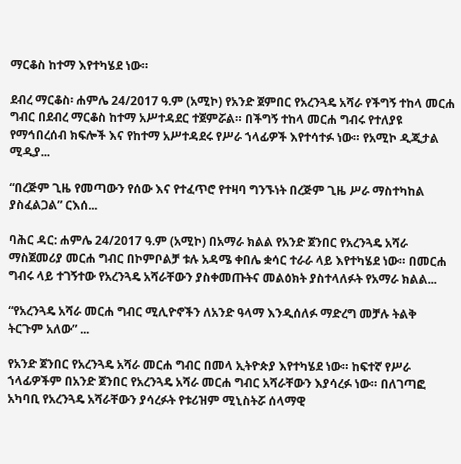ማርቆስ ከተማ እየተካሄደ ነው።

ደብረ ማርቆስ፡ ሐምሌ 24/2017 ዓ.ም (አሚኮ) የአንድ ጀምበር የአረንጓዴ አሻራ የችግኝ ተከላ መርሐ ግብር በደብረ ማርቆስ ከተማ አሥተዳደር ተጀምሯል። በችግኝ ተከላ መርሐ ግብሩ የተለያዩ የማኅበረሰብ ክፍሎች እና የከተማ አሥተዳደሩ የሥራ ኀላፊዎች እየተሳተፉ ነው። የአሚኮ ዲጂታል ሚዲያ...

“በረጅም ጊዜ የመጣውን የሰው እና የተፈጥሮ የተዛባ ግንኙነት በረጅም ጊዜ ሥራ ማስተካከል ያስፈልጋል” ርእሰ...

ባሕር ዳር: ሐምሌ 24/2017 ዓ.ም (አሚኮ) በአማራ ክልል የአንድ ጀንበር የአረንጓዴ አሻራ ማስጀመሪያ መርሐ ግብር በኮምቦልቻ ቱሉ አዳሜ ቀበሌ ቋሳር ተራራ ላይ እየተካሄደ ነው። በመርሐ ግብሩ ላይ ተገኝተው የአረንጓዴ አሻራቸውን ያስቀመጡትና መልዕክት ያስተላለፉት የአማራ ክልል...

“የአረንጓዴ አሻራ መርሐ ግብር ሚሊዮኖችን ለአንድ ዓላማ እንዲሰለፉ ማድረግ መቻሉ ትልቅ ትርጉም አለው” ...

የአንድ ጀንበር የአረንጓዴ አሻራ መርሐ ግብር በመላ ኢትዮጵያ እየተካሄደ ነው። ከፍተኛ የሥራ ኀላፊዎችም በአንድ ጀንበር የአረንጓዴ አሻራ መርሐ ግብር አሻራቸውን እያሳረፉ ነው። በለገጣፎ አካባቢ የአረንጓዴ አሻራቸውን ያሳረፉት የቱሪዝም ሚኒስትሯ ሰላማዊ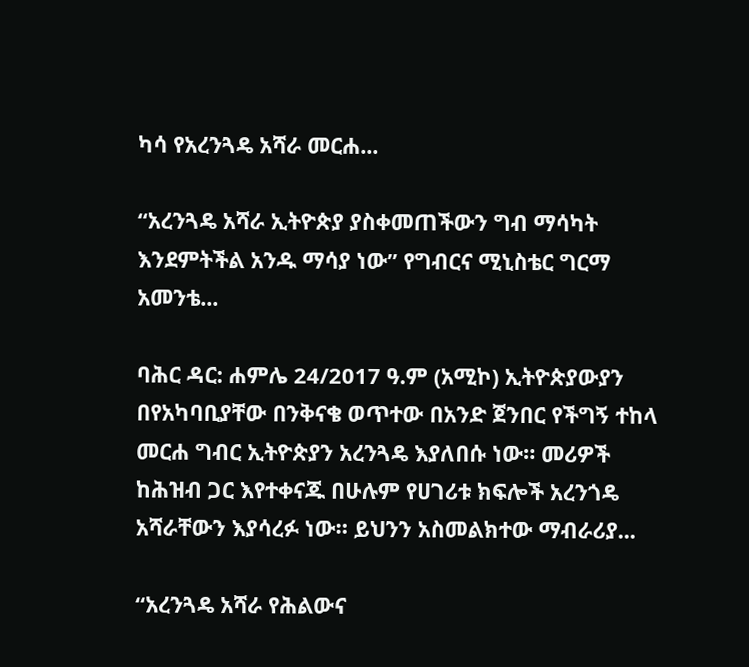ካሳ የአረንጓዴ አሻራ መርሐ...

“አረንጓዴ አሻራ ኢትዮጵያ ያስቀመጠችውን ግብ ማሳካት እንደምትችል አንዱ ማሳያ ነው” የግብርና ሚኒስቴር ግርማ አመንቴ...

ባሕር ዳር: ሐምሌ 24/2017 ዓ.ም (አሚኮ) ኢትዮጵያውያን በየአካባቢያቸው በንቅናቄ ወጥተው በአንድ ጀንበር የችግኝ ተከላ መርሐ ግብር ኢትዮጵያን አረንጓዴ እያለበሱ ነው። መሪዎች ከሕዝብ ጋር እየተቀናጁ በሁሉም የሀገሪቱ ክፍሎች አረንጎዴ አሻራቸውን እያሳረፉ ነው። ይህንን አስመልክተው ማብራሪያ...

“አረንጓዴ አሻራ የሕልውና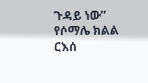ጉዳይ ነው” የሶማሌ ክልል ርእሰ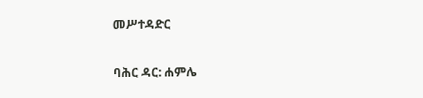መሥተዳድር

ባሕር ዳር: ሐምሌ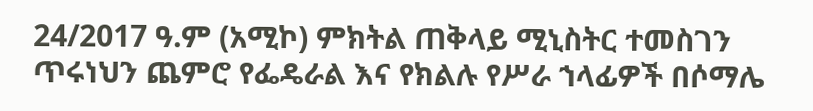24/2017 ዓ.ም (አሚኮ) ምክትል ጠቅላይ ሚኒስትር ተመስገን ጥሩነህን ጨምሮ የፌዴራል እና የክልሉ የሥራ ኀላፊዎች በሶማሌ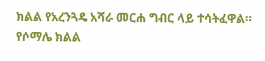ክልል የአረንጓዴ አሻራ መርሐ ግብር ላይ ተሳትፈዋል። የሶማሌ ክልል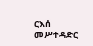ርእሰ መሥተዳድር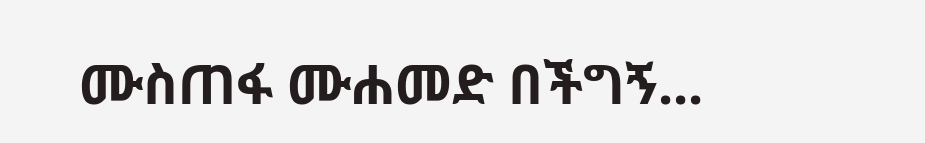ሙስጠፋ ሙሐመድ በችግኝ...